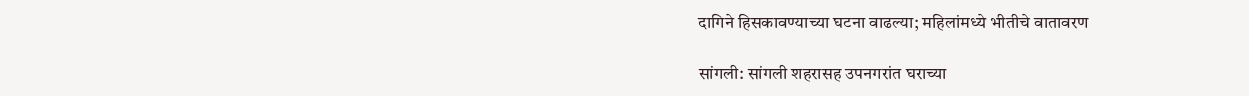दागिने हिसकावण्याच्या घटना वाढल्या; महिलांमध्ये भीतीचे वातावरण

सांगली: सांगली शहरासह उपनगरांत घराच्या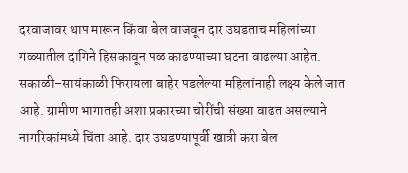दरवाजावर थाप मारून किंवा बेल वाजवून दार उघडताच महिलांच्या गळ्यातील दागिने हिसकावून पळ काढण्याच्या घटना वाढल्या आहेत. सकाळी–सायंकाळी फिरायला बाहेर पडलेल्या महिलांनाही लक्ष्य केले जात आहे. ग्रामीण भागातही अशा प्रकारच्या चोरींची संख्या वाढत असल्याने नागरिकांमध्ये चिंता आहे. दार उघडण्यापूर्वी खात्री करा बेल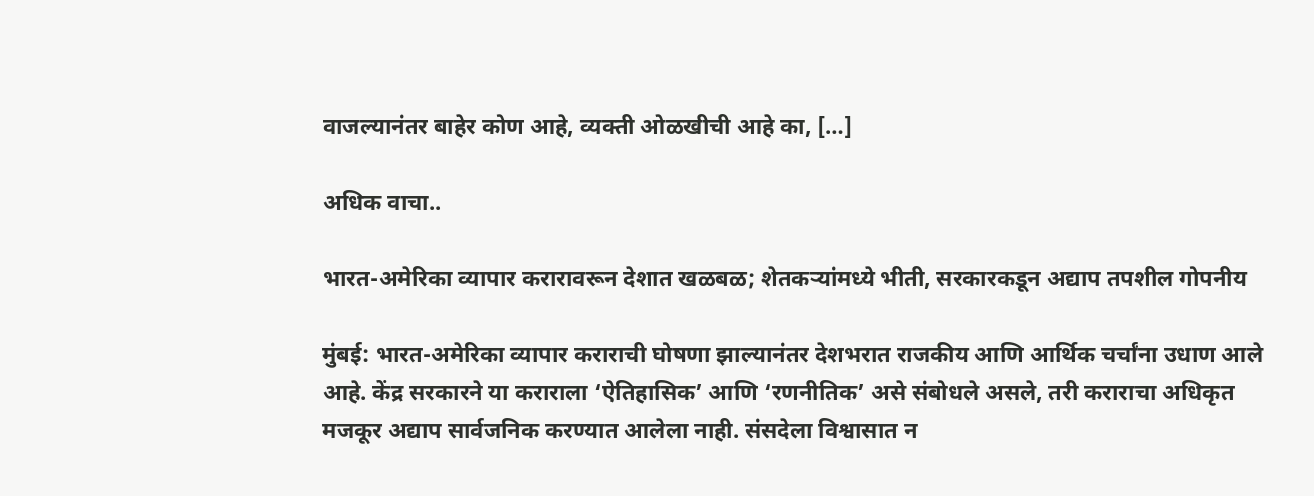वाजल्यानंतर बाहेर कोण आहे, व्यक्ती ओळखीची आहे का, […]

अधिक वाचा..

भारत-अमेरिका व्यापार करारावरून देशात खळबळ; शेतकऱ्यांमध्ये भीती, सरकारकडून अद्याप तपशील गोपनीय

मुंबई: भारत-अमेरिका व्यापार कराराची घोषणा झाल्यानंतर देशभरात राजकीय आणि आर्थिक चर्चांना उधाण आले आहे. केंद्र सरकारने या कराराला ‘ऐतिहासिक’ आणि ‘रणनीतिक’ असे संबोधले असले, तरी कराराचा अधिकृत मजकूर अद्याप सार्वजनिक करण्यात आलेला नाही. संसदेला विश्वासात न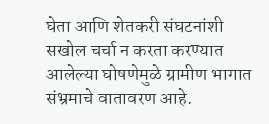घेता आणि शेतकरी संघटनांशी सखोल चर्चा न करता करण्यात आलेल्या घोषणेमुळे ग्रामीण भागात संभ्रमाचे वातावरण आहे.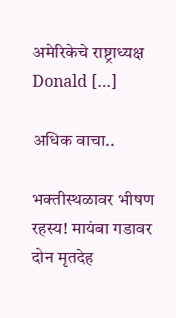अमेरिकेचे राष्ट्राध्यक्ष Donald […]

अधिक वाचा..

भक्तीस्थळावर भीषण रहस्य! मायंबा गडावर दोन मृतदेह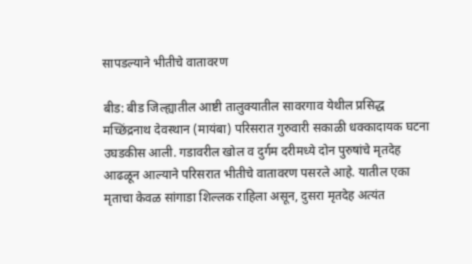सापडल्याने भीतीचे वातावरण

बीड: बीड जिल्ह्यातील आष्टी तालुक्यातील सावरगाव येथील प्रसिद्ध मच्छिंद्रनाथ देवस्थान (मायंबा) परिसरात गुरुवारी सकाळी धक्कादायक घटना उघडकीस आली. गडावरील खोल व दुर्गम दरीमध्ये दोन पुरुषांचे मृतदेह आढळून आल्याने परिसरात भीतीचे वातावरण पसरले आहे. यातील एका मृताचा केवळ सांगाडा शिल्लक राहिला असून, दुसरा मृतदेह अत्यंत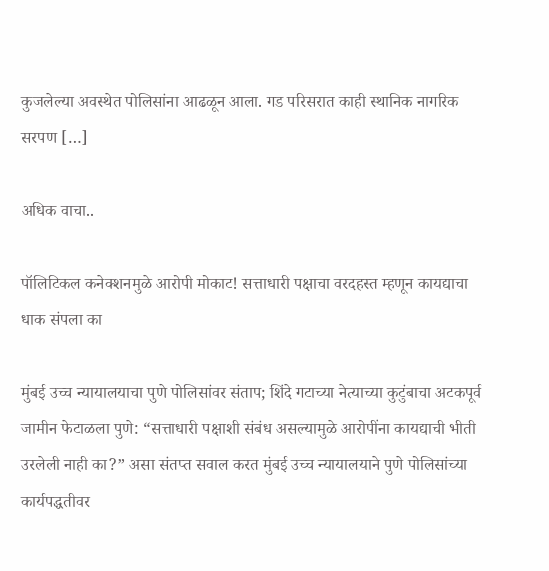कुजलेल्या अवस्थेत पोलिसांना आढळून आला. गड परिसरात काही स्थानिक नागरिक सरपण […]

अधिक वाचा..

पॉलिटिकल कनेक्शनमुळे आरोपी मोकाट! सत्ताधारी पक्षाचा वरदहस्त म्हणून कायद्याचा धाक संपला का

मुंबई उच्च न्यायालयाचा पुणे पोलिसांवर संताप; शिंदे गटाच्या नेत्याच्या कुटुंबाचा अटकपूर्व जामीन फेटाळला पुणे: “सत्ताधारी पक्षाशी संबंध असल्यामुळे आरोपींना कायद्याची भीती उरलेली नाही का?” असा संतप्त सवाल करत मुंबई उच्च न्यायालयाने पुणे पोलिसांच्या कार्यपद्धतीवर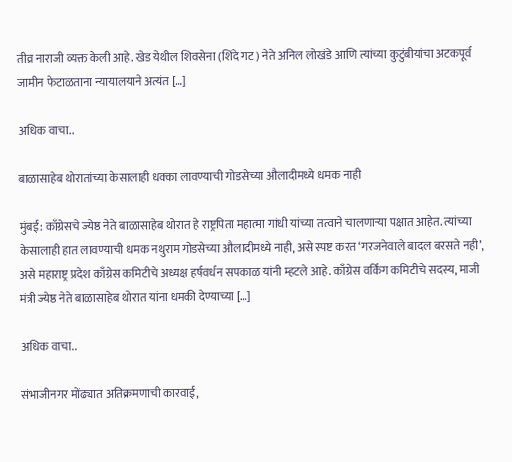तीव्र नाराजी व्यक्त केली आहे. खेड येथील शिवसेना (शिंदे गट) नेते अनिल लोखंडे आणि त्यांच्या कुटुंबीयांचा अटकपूर्व जामीन फेटाळताना न्यायालयाने अत्यंत […]

अधिक वाचा..

बाळासाहेब थोरातांच्या केसालाही धक्का लावण्याची गोडसेच्या औलादीमध्ये धमक नाही

मुंबई: काँग्रेसचे ज्येष्ठ नेते बाळासाहेब थोरात हे राष्ट्रपिता महात्मा गांधी यांच्या तत्वाने चालणाऱ्या पक्षात आहेत. त्यांच्या केसालाही हात लावण्याची धमक नथुराम गोडसेच्या औलादीमध्ये नाही, असे स्पष्ट करत ‘गरजनेवाले बादल बरसते नही’, असे महाराष्ट्र प्रदेश काँग्रेस कमिटीचे अध्यक्ष हर्षवर्धन सपकाळ यांनी म्हटले आहे. काँग्रेस वर्किंग कमिटीचे सदस्य, माजी मंत्री ज्येष्ठ नेते बाळासाहेब थोरात यांना धमकी देण्याच्या […]

अधिक वाचा..

संभाजीनगर मोंढ्यात अतिक्रमणाची कारवाई,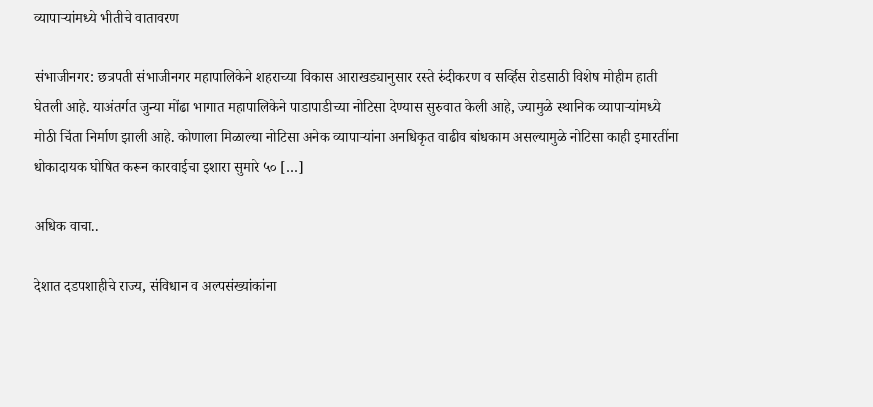व्यापाऱ्यांमध्ये भीतीचे वातावरण

संभाजीनगर: छत्रपती संभाजीनगर महापालिकेने शहराच्या विकास आराखड्यानुसार रस्ते रुंदीकरण व सर्व्हिस रोडसाठी विशेष मोहीम हाती घेतली आहे. याअंतर्गत जुन्या मोंढा भागात महापालिकेने पाडापाडीच्या नोटिसा देण्यास सुरुवात केली आहे, ज्यामुळे स्थानिक व्यापाऱ्यांमध्ये मोठी चिंता निर्माण झाली आहे. कोणाला मिळाल्या नोटिसा अनेक व्यापाऱ्यांना अनधिकृत वाढीव बांधकाम असल्यामुळे नोटिसा काही इमारतींना धोकादायक घोषित करून कारवाईचा इशारा सुमारे ५० […]

अधिक वाचा..

देशात दडपशाहीचे राज्य, संविधान व अल्पसंख्यांकांना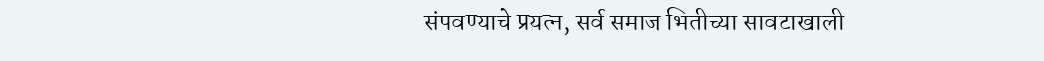संपवण्याचे प्रयत्न, सर्व समाज भितीच्या सावटाखाली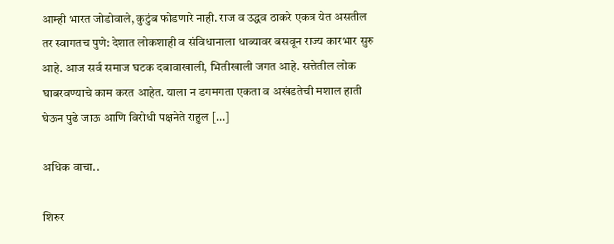आम्ही भारत जोडोवाले, कुटुंब फोडणारे नाही. राज व उद्धव ठाकरे एकत्र येत असतील तर स्वागतच पुणे: देशात लोकशाही व संविधानाला धाब्यावर बसवून राज्य कारभार सुरु आहे. आज सर्व समाज घटक दबावाखाली, भितीखाली जगत आहे. सत्तेतील लोक घाबरवण्याचे काम करत आहेत. याला न डगमगता एकता व अखंडतेची मशाल हाती घेऊन पुढे जाऊ आणि विरोधी पक्षनेते राहुल […]

अधिक वाचा..

शिरुर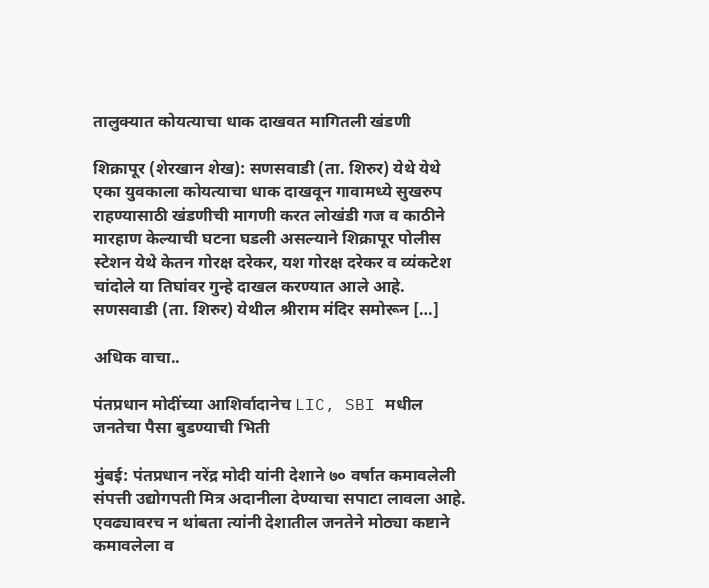तालुक्यात कोयत्याचा धाक दाखवत मागितली खंडणी

शिक्रापूर (शेरखान शेख): सणसवाडी (ता. शिरुर) येथे येथे एका युवकाला कोयत्याचा धाक दाखवून गावामध्ये सुखरुप राहण्यासाठी खंडणीची मागणी करत लोखंडी गज व काठीने मारहाण केल्याची घटना घडली असल्याने शिक्रापूर पोलीस स्टेशन येथे केतन गोरक्ष दरेकर, यश गोरक्ष दरेकर व व्यंकटेश चांदोले या तिघांवर गुन्हे दाखल करण्यात आले आहे. सणसवाडी (ता. शिरुर) येथील श्रीराम मंदिर समोरून […]

अधिक वाचा..

पंतप्रधान मोदींच्या आशिर्वादानेच LIC, SBI मधील जनतेचा पैसा बुडण्याची भिती

मुंबई: पंतप्रधान नरेंद्र मोदी यांनी देशाने ७० वर्षात कमावलेली संपत्ती उद्योगपती मित्र अदानीला देण्याचा सपाटा लावला आहे. एवढ्यावरच न थांबता त्यांनी देशातील जनतेने मोठ्या कष्टाने कमावलेला व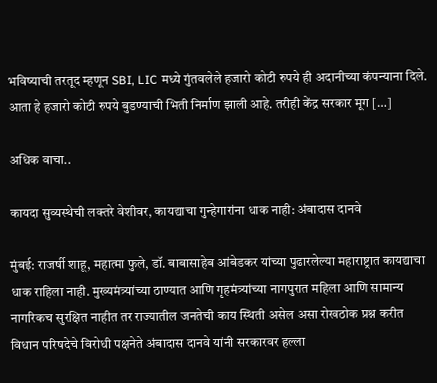भविष्याची तरतूद म्हणून SBI, LIC मध्ये गुंतवलेले हजारो कोटी रुपये ही अदानीच्या कंपन्याना दिले. आता हे हजारो कोटी रुपये बुडण्याची भिती निर्माण झाली आहे. तरीही केंद्र सरकार मूग […]

अधिक वाचा..

कायदा सुव्यस्थेची लक्तरे वेशीवर, कायद्याचा गुन्हेगारांना धाक नाही: अंबादास दानवे

मुंबई: राजर्षी शाहू, महात्मा फुले, डॉ. बाबासाहेब आंबेडकर यांच्या पुढारलेल्या महाराष्ट्रात कायद्याचा धाक राहिला नाही. मुख्यमंत्र्यांच्या ठाण्यात आणि गृहमंत्र्यांच्या नागपुरात महिला आणि सामान्य नागरिकच सुरक्षित नाहीत तर राज्यातील जनतेची काय स्थिती असेल असा रोखठोक प्रश्न करीत विधान परिषदेचे विरोधी पक्षनेते अंबादास दानवे यांनी सरकारवर हल्ला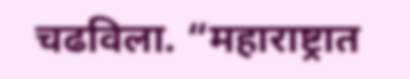चढविला. “महाराष्ट्रात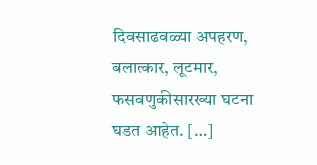दिवसाढवळ्या अपहरण, बलात्कार, लूटमार, फसवणुकीसारख्या घटना घडत आहेत. […]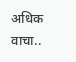अधिक वाचा..